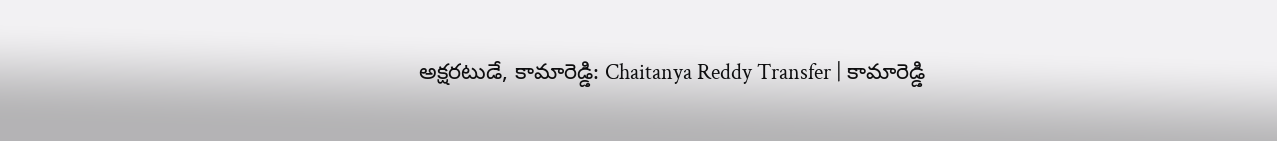అక్షరటుడే, కామారెడ్డి: Chaitanya Reddy Transfer | కామారెడ్డి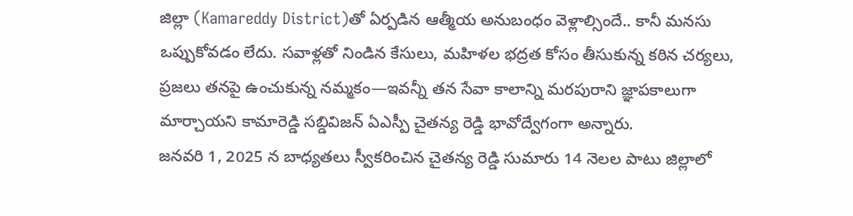జిల్లా (Kamareddy District)తో ఏర్పడిన ఆత్మీయ అనుబంధం వెళ్లాల్సిందే.. కానీ మనసు ఒప్పుకోవడం లేదు. సవాళ్లతో నిండిన కేసులు, మహిళల భద్రత కోసం తీసుకున్న కఠిన చర్యలు, ప్రజలు తనపై ఉంచుకున్న నమ్మకం—ఇవన్నీ తన సేవా కాలాన్ని మరపురాని జ్ఞాపకాలుగా మార్చాయని కామారెడ్డి సబ్డివిజన్ ఏఎస్పీ చైతన్య రెడ్డి భావోద్వేగంగా అన్నారు.
జనవరి 1, 2025 న బాధ్యతలు స్వీకరించిన చైతన్య రెడ్డి సుమారు 14 నెలల పాటు జిల్లాలో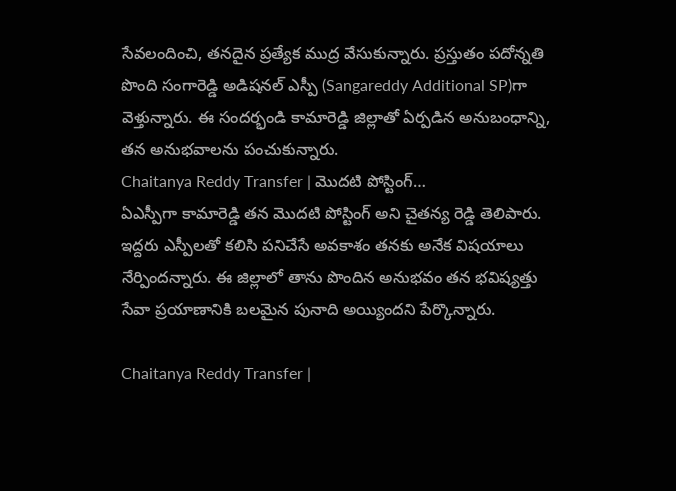సేవలందించి, తనదైన ప్రత్యేక ముద్ర వేసుకున్నారు. ప్రస్తుతం పదోన్నతి పొంది సంగారెడ్డి అడిషనల్ ఎస్పీ (Sangareddy Additional SP)గా వెళ్తున్నారు. ఈ సందర్భండి కామారెడ్డి జిల్లాతో ఏర్పడిన అనుబంధాన్ని, తన అనుభవాలను పంచుకున్నారు.
Chaitanya Reddy Transfer | మొదటి పోస్టింగ్…
ఏఎస్పీగా కామారెడ్డి తన మొదటి పోస్టింగ్ అని చైతన్య రెడ్డి తెలిపారు. ఇద్దరు ఎస్పీలతో కలిసి పనిచేసే అవకాశం తనకు అనేక విషయాలు నేర్పిందన్నారు. ఈ జిల్లాలో తాను పొందిన అనుభవం తన భవిష్యత్తు సేవా ప్రయాణానికి బలమైన పునాది అయ్యిందని పేర్కొన్నారు.

Chaitanya Reddy Transfer |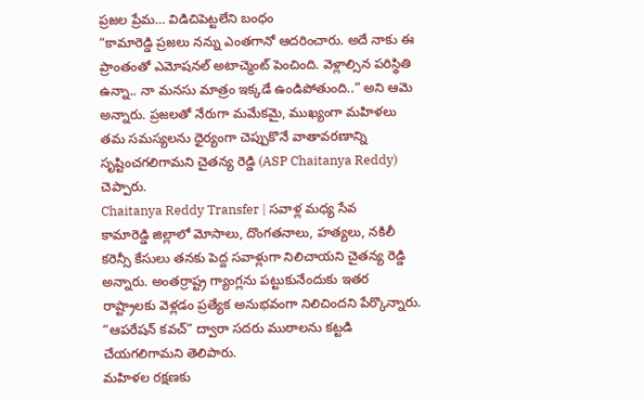ప్రజల ప్రేమ… విడిచిపెట్టలేని బంధం
“కామారెడ్డి ప్రజలు నన్ను ఎంతగానో ఆదరించారు. అదే నాకు ఈ ప్రాంతంతో ఎమోషనల్ అటాచ్మెంట్ పెంచింది. వెళ్లాల్సిన పరిస్థితి ఉన్నా.. నా మనసు మాత్రం ఇక్కడే ఉండిపోతుంది..” అని ఆమె అన్నారు. ప్రజలతో నేరుగా మమేకమై, ముఖ్యంగా మహిళలు తమ సమస్యలను ధైర్యంగా చెప్పుకొనే వాతావరణాన్ని సృష్టించగలిగామని చైతన్య రెడ్డి (ASP Chaitanya Reddy) చెప్పారు.
Chaitanya Reddy Transfer | సవాళ్ల మధ్య సేవ
కామారెడ్డి జిల్లాలో మోసాలు, దొంగతనాలు, హత్యలు, నకిలీ కరెన్సీ కేసులు తనకు పెద్ద సవాళ్లుగా నిలిచాయని చైతన్య రెడ్డి అన్నారు. అంతర్రాష్ట్ర గ్యాంగ్లను పట్టుకునేందుకు ఇతర రాష్ట్రాలకు వెళ్లడం ప్రత్యేక అనుభవంగా నిలిచిందని పేర్కొన్నారు. “ఆపరేషన్ కవచ్” ద్వారా సదరు ముఠాలను కట్టడి చేయగలిగామని తెలిపారు.
మహిళల రక్షణకు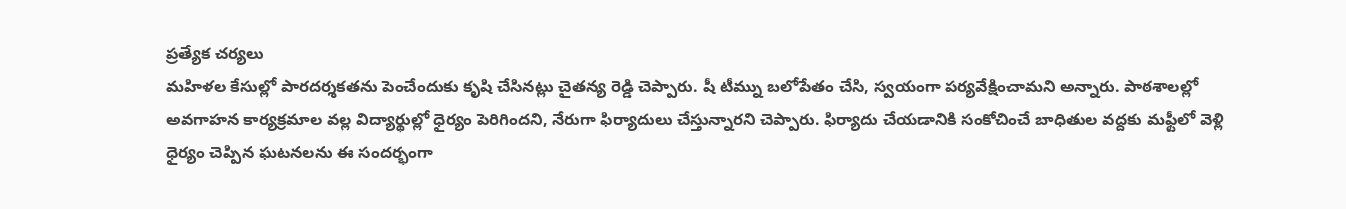ప్రత్యేక చర్యలు
మహిళల కేసుల్లో పారదర్శకతను పెంచేందుకు కృషి చేసినట్లు చైతన్య రెడ్డి చెప్పారు. షీ టీమ్ను బలోపేతం చేసి, స్వయంగా పర్యవేక్షించామని అన్నారు. పాఠశాలల్లో అవగాహన కార్యక్రమాల వల్ల విద్యార్థుల్లో ధైర్యం పెరిగిందని, నేరుగా ఫిర్యాదులు చేస్తున్నారని చెప్పారు. ఫిర్యాదు చేయడానికి సంకోచించే బాధితుల వద్దకు మఫ్టీలో వెళ్లి ధైర్యం చెప్పిన ఘటనలను ఈ సందర్భంగా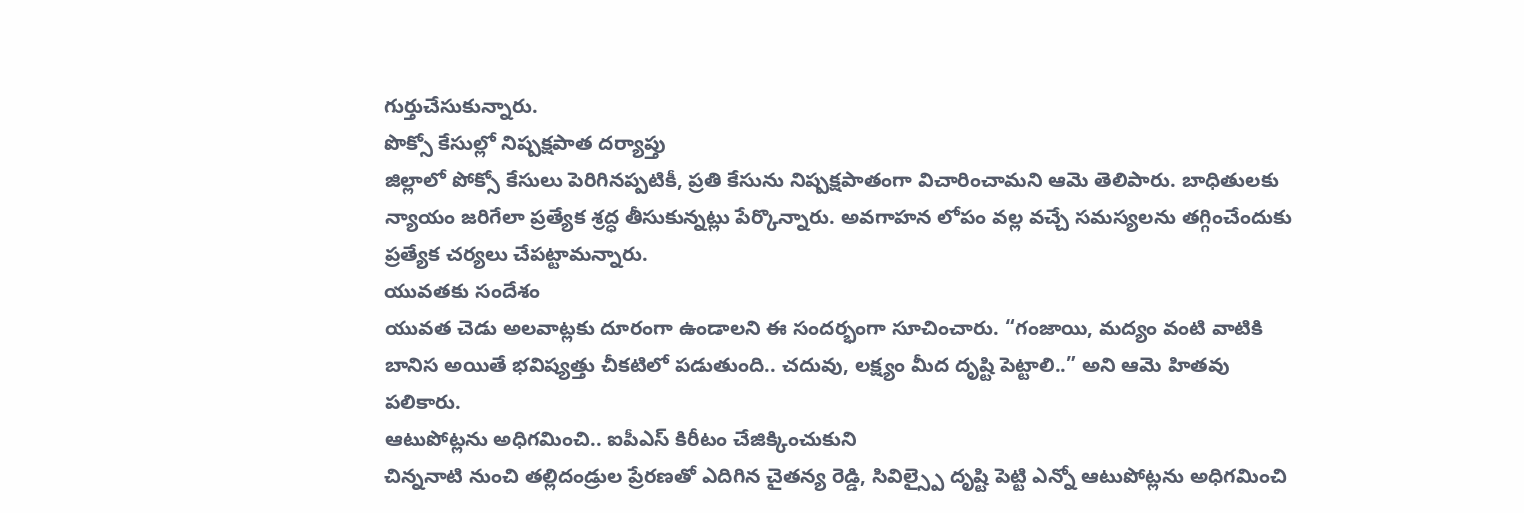గుర్తుచేసుకున్నారు.
పొక్సో కేసుల్లో నిష్పక్షపాత దర్యాప్తు
జిల్లాలో పోక్సో కేసులు పెరిగినప్పటికీ, ప్రతి కేసును నిష్పక్షపాతంగా విచారించామని ఆమె తెలిపారు. బాధితులకు న్యాయం జరిగేలా ప్రత్యేక శ్రద్ధ తీసుకున్నట్లు పేర్కొన్నారు. అవగాహన లోపం వల్ల వచ్చే సమస్యలను తగ్గించేందుకు ప్రత్యేక చర్యలు చేపట్టామన్నారు.
యువతకు సందేశం
యువత చెడు అలవాట్లకు దూరంగా ఉండాలని ఈ సందర్భంగా సూచించారు. “గంజాయి, మద్యం వంటి వాటికి బానిస అయితే భవిష్యత్తు చీకటిలో పడుతుంది.. చదువు, లక్ష్యం మీద దృష్టి పెట్టాలి..” అని ఆమె హితవు పలికారు.
ఆటుపోట్లను అధిగమించి.. ఐపీఎస్ కిరీటం చేజిక్కించుకుని
చిన్ననాటి నుంచి తల్లిదండ్రుల ప్రేరణతో ఎదిగిన చైతన్య రెడ్డి, సివిల్స్పై దృష్టి పెట్టి ఎన్నో ఆటుపోట్లను అధిగమించి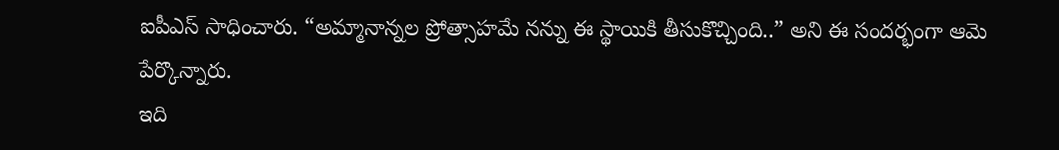ఐపీఎస్ సాధించారు. “అమ్మానాన్నల ప్రోత్సాహమే నన్ను ఈ స్థాయికి తీసుకొచ్చింది..” అని ఈ సందర్భంగా ఆమె పేర్కొన్నారు.
ఇది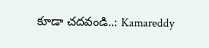కూడా చదవండి..: Kamareddy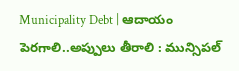Municipality Debt | ఆదాయం పెరగాలి..అప్పులు తీరాలి : మున్సిపల్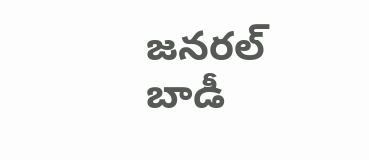జనరల్ బాడీ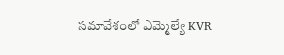సమావేశంలో ఎమ్మెల్యే KVR